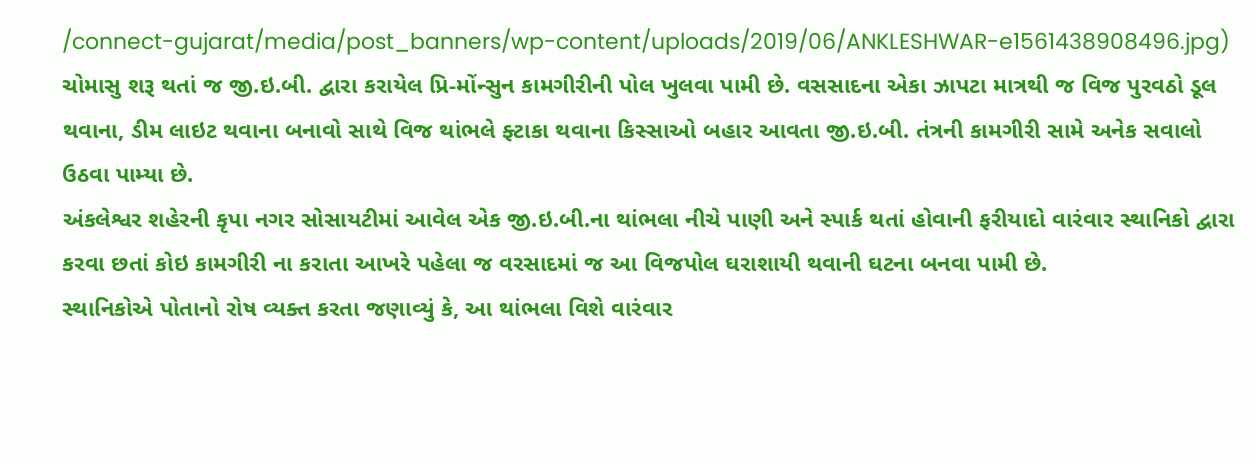/connect-gujarat/media/post_banners/wp-content/uploads/2019/06/ANKLESHWAR-e1561438908496.jpg)
ચોમાસુ શરૂ થતાં જ જી.ઇ.બી. દ્વારા કરાયેલ પ્રિ-મોંન્સુન કામગીરીની પોલ ખુલવા પામી છે. વસસાદના એકા ઝાપટા માત્રથી જ વિજ પુરવઠો ડૂલ થવાના, ડીમ લાઇટ થવાના બનાવો સાથે વિજ થાંભલે ફ્ટાકા થવાના કિસ્સાઓ બહાર આવતા જી.ઇ.બી. તંત્રની કામગીરી સામે અનેક સવાલો ઉઠવા પામ્યા છે.
અંકલેશ્વર શહેરની કૃપા નગર સોસાયટીમાં આવેલ એક જી.ઇ.બી.ના થાંભલા નીચે પાણી અને સ્પાર્ક થતાં હોવાની ફરીયાદો વારંવાર સ્થાનિકો દ્વારા કરવા છતાં કોઇ કામગીરી ના કરાતા આખરે પહેલા જ વરસાદમાં જ આ વિજપોલ ઘરાશાયી થવાની ઘટના બનવા પામી છે.
સ્થાનિકોએ પોતાનો રોષ વ્યક્ત કરતા જણાવ્યું કે, આ થાંભલા વિશે વારંવાર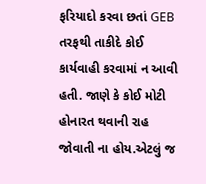ફરિયાદો કરવા છતાં GEB તરફથી તાકીદે કોઈ કાર્યવાહી કરવામાં ન આવી હતી. જાણે કે કોઈ મોટી હોનારત થવાની રાહ જોવાતી ના હોય.એટલું જ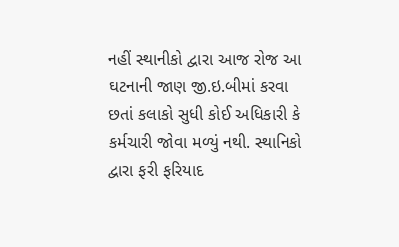નહીં સ્થાનીકો દ્વારા આજ રોજ આ ઘટનાની જાણ જી.ઇ.બીમાં કરવા છતાં કલાકો સુધી કોઈ અધિકારી કે કર્મચારી જોવા મળ્યું નથી. સ્થાનિકો દ્વારા ફરી ફરિયાદ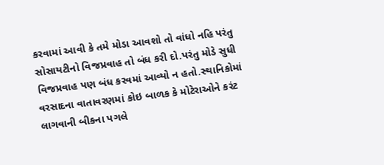કરવામાં આવી કે તમે મોડા આવશો તો વાંધો નહિ પરંતુ સોસાયટીનો વિજપ્રવાહ તો બંધ કરી દો.પરંતુ મોડે સુધી વિજપ્રવાહ પણ બંધ કરવમાં આવ્યો ન હતો.સ્થાનિકોમાં વરસાદના વાતાવરણમાં કોઇ બાળક કે મોટેરાઓને કરંટ લાગવાની બીકના પગલે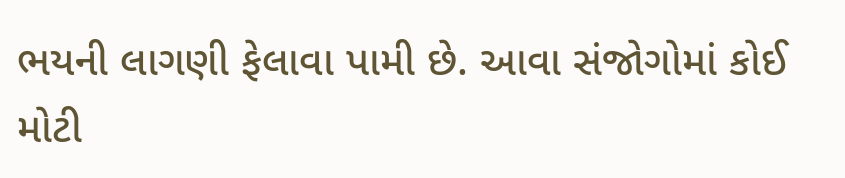ભયની લાગણી ફેલાવા પામી છે. આવા સંજોગોમાં કોઈ મોટી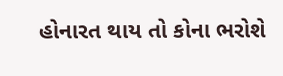હોનારત થાય તો કોના ભરોશે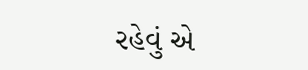રહેવું એ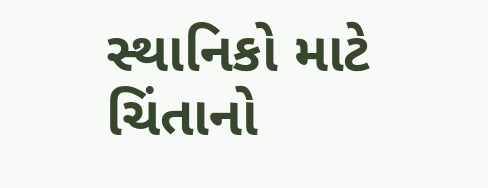સ્થાનિકો માટે ચિંતાનો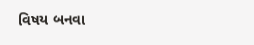વિષય બનવા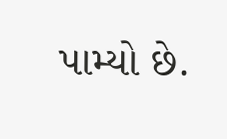પામ્યો છે.